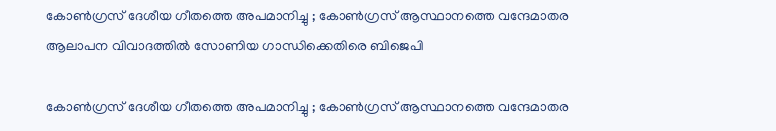കോണ്‍ഗ്രസ് ദേശീയ ഗീതത്തെ അപമാനിച്ചു ; കോണ്‍ഗ്രസ് ആസ്ഥാനത്തെ വന്ദേമാതര ആലാപന വിവാദത്തില്‍ സോണിയ ഗാന്ധിക്കെതിരെ ബിജെപി

കോണ്‍ഗ്രസ് ദേശീയ ഗീതത്തെ അപമാനിച്ചു ; കോണ്‍ഗ്രസ് ആസ്ഥാനത്തെ വന്ദേമാതര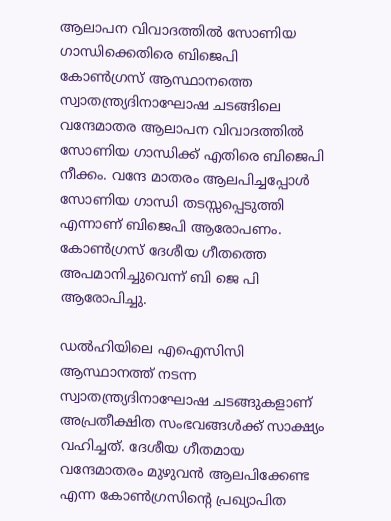ആലാപന വിവാദത്തില്‍ സോണിയ ഗാന്ധിക്കെതിരെ ബിജെപി
കോണ്‍ഗ്രസ് ആസ്ഥാനത്തെ സ്വാതന്ത്ര്യദിനാഘോഷ ചടങ്ങിലെ വന്ദേമാതര ആലാപന വിവാദത്തില്‍ സോണിയ ഗാന്ധിക്ക് എതിരെ ബിജെപി നീക്കം. വന്ദേ മാതരം ആലപിച്ചപ്പോള്‍ സോണിയ ഗാന്ധി തടസ്സപ്പെടുത്തി എന്നാണ് ബിജെപി ആരോപണം. കോണ്‍ഗ്രസ് ദേശീയ ഗീതത്തെ അപമാനിച്ചുവെന്ന് ബി ജെ പി ആരോപിച്ചു.

ഡല്‍ഹിയിലെ എഐസിസി ആസ്ഥാനത്ത് നടന്ന സ്വാതന്ത്ര്യദിനാഘോഷ ചടങ്ങുകളാണ് അപ്രതീക്ഷിത സംഭവങ്ങള്‍ക്ക് സാക്ഷ്യം വഹിച്ചത്. ദേശീയ ഗീതമായ വന്ദേമാതരം മുഴുവന്‍ ആലപിക്കേണ്ട എന്ന കോണ്‍ഗ്രസിന്റെ പ്രഖ്യാപിത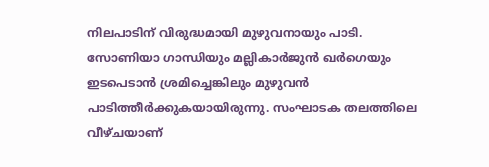നിലപാടിന് വിരുദ്ധമായി മുഴുവനായും പാടി. സോണിയാ ഗാന്ധിയും മല്ലികാര്‍ജുന്‍ ഖര്‍ഗെയും ഇടപെടാന്‍ ശ്രമിച്ചെങ്കിലും മുഴുവന്‍ പാടിത്തീര്‍ക്കുകയായിരുന്നു. സംഘാടക തലത്തിലെ വീഴ്ചയാണ്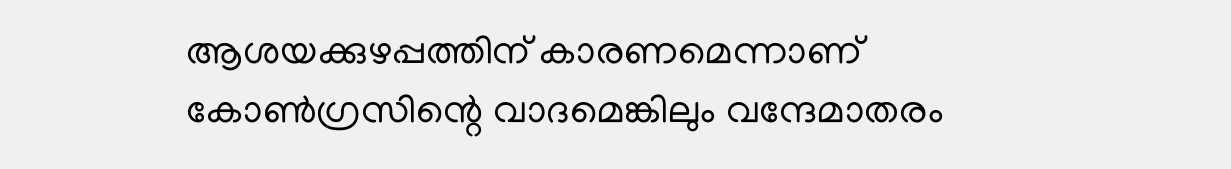ആശയക്കുഴപ്പത്തിന് കാരണമെന്നാണ് കോണ്‍ഗ്രസിന്റെ വാദമെങ്കിലും വന്ദേമാതരം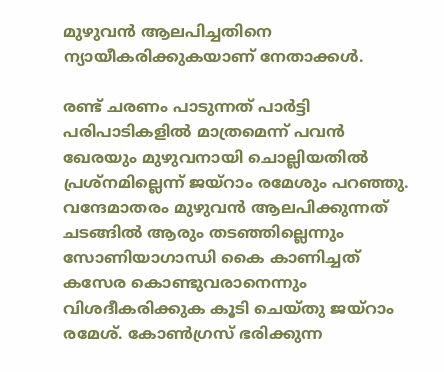മുഴുവന്‍ ആലപിച്ചതിനെ ന്യായീകരിക്കുകയാണ് നേതാക്കള്‍.

രണ്ട് ചരണം പാടുന്നത് പാര്‍ട്ടി പരിപാടികളില്‍ മാത്രമെന്ന് പവന്‍ ഖേരയും മുഴുവനായി ചൊല്ലിയതില്‍ പ്രശ്‌നമില്ലെന്ന് ജയ്‌റാം രമേശും പറഞ്ഞു. വന്ദേമാതരം മുഴുവന്‍ ആലപിക്കുന്നത് ചടങ്ങില്‍ ആരും തടഞ്ഞില്ലെന്നും സോണിയാഗാന്ധി കൈ കാണിച്ചത് കസേര കൊണ്ടുവരാനെന്നും വിശദീകരിക്കുക കൂടി ചെയ്തു ജയ്‌റാം രമേശ്. കോണ്‍ഗ്രസ് ഭരിക്കുന്ന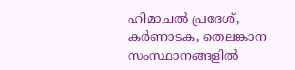ഹിമാചല്‍ പ്രദേശ്, കര്‍ണാടക, തെലങ്കാന സംസ്ഥാനങ്ങളില്‍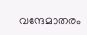വന്ദേമാതരം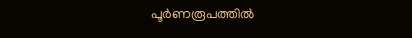പൂര്‍ണരൂപത്തില്‍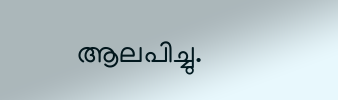ആലപിച്ചു.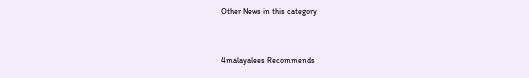Other News in this category



4malayalees Recommends